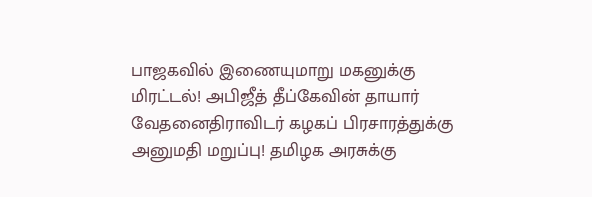பாஜகவில் இணையுமாறு மகனுக்கு மிரட்டல்! அபிஜீத் தீப்கேவின் தாயார் வேதனைதிராவிடர் கழகப் பிரசாரத்துக்கு அனுமதி மறுப்பு! தமிழக அரசுக்கு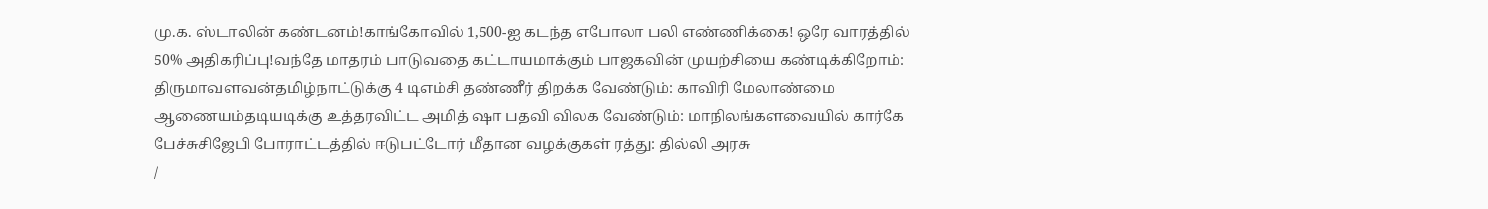மு.க. ஸ்டாலின் கண்டனம்!காங்கோவில் 1,500-ஐ கடந்த எபோலா பலி எண்ணிக்கை! ஒரே வாரத்தில் 50% அதிகரிப்பு!வந்தே மாதரம் பாடுவதை கட்டாயமாக்கும் பாஜகவின் முயற்சியை கண்டிக்கிறோம்: திருமாவளவன்தமிழ்நாட்டுக்கு 4 டிஎம்சி தண்ணீர் திறக்க வேண்டும்: காவிரி மேலாண்மை ஆணையம்தடியடிக்கு உத்தரவிட்ட அமித் ஷா பதவி விலக வேண்டும்: மாநிலங்களவையில் கார்கே பேச்சுசிஜேபி போராட்டத்தில் ஈடுபட்டோர் மீதான வழக்குகள் ரத்து: தில்லி அரசு
/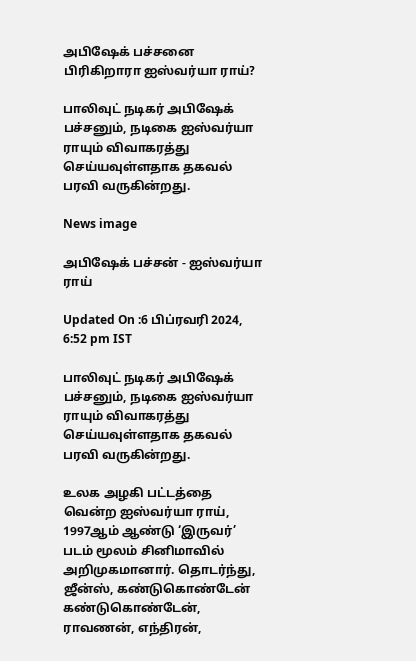அபிஷேக் பச்சனை பிரிகிறாரா ஐஸ்வர்யா ராய்?

பாலிவுட் நடிகர் அபிஷேக் பச்சனும், நடிகை ஐஸ்வர்யா ராயும் விவாகரத்து செய்யவுள்ளதாக தகவல் பரவி வருகின்றது.

News image

அபிஷேக் பச்சன் - ஐஸ்வர்யா ராய்

Updated On :6 பிப்ரவரி 2024, 6:52 pm IST

பாலிவுட் நடிகர் அபிஷேக் பச்சனும், நடிகை ஐஸ்வர்யா ராயும் விவாகரத்து செய்யவுள்ளதாக தகவல் பரவி வருகின்றது.

உலக அழகி பட்டத்தை வென்ற ஐஸ்வர்யா ராய், 1997ஆம் ஆண்டு ‘இருவர்’ படம் மூலம் சினிமாவில் அறிமுகமானார். தொடர்ந்து, ஜீன்ஸ், கண்டுகொண்டேன் கண்டுகொண்டேன், ராவணன், எந்திரன்,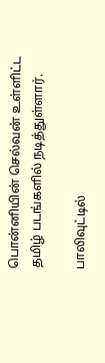பொன்னியின் செல்வன் உள்ளிட்ட தமிழ் படங்களில் நடித்துள்ளார்.

பாலிவுட்டில்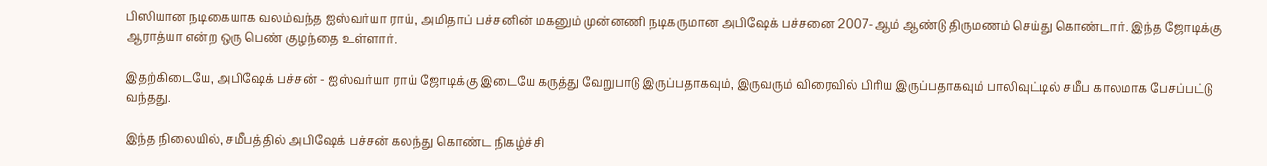பிஸியான நடிகையாக வலம்வந்த ஐஸ்வர்யா ராய், அமிதாப் பச்சனின் மகனும் முன்னணி நடிகருமான அபிஷேக் பச்சனை 2007-ஆம் ஆண்டு திருமணம் செய்து கொண்டார். இந்த ஜோடிக்கு ஆராத்யா என்ற ஒரு பெண் குழந்தை உள்ளார்.

இதற்கிடையே, அபிஷேக் பச்சன் - ஐஸ்வர்யா ராய் ஜோடிக்கு இடையே கருத்து வேறுபாடு இருப்பதாகவும், இருவரும் விரைவில் பிரிய இருப்பதாகவும் பாலிவுட்டில் சமீப காலமாக பேசப்பட்டு வந்தது.

இந்த நிலையில், சமீபத்தில் அபிஷேக் பச்சன் கலந்து கொண்ட நிகழ்ச்சி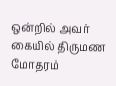ஒன்றில் அவர் கையில் திருமண மோதரம்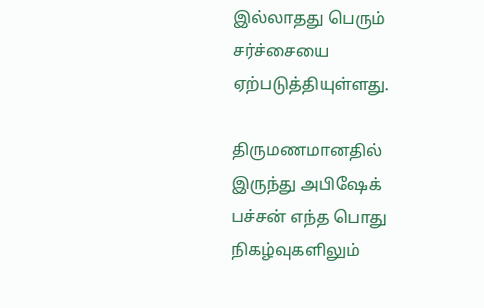இல்லாதது பெரும் சர்ச்சையை ஏற்படுத்தியுள்ளது.

திருமணமானதில் இருந்து அபிஷேக் பச்சன் எந்த பொது நிகழ்வுகளிலும்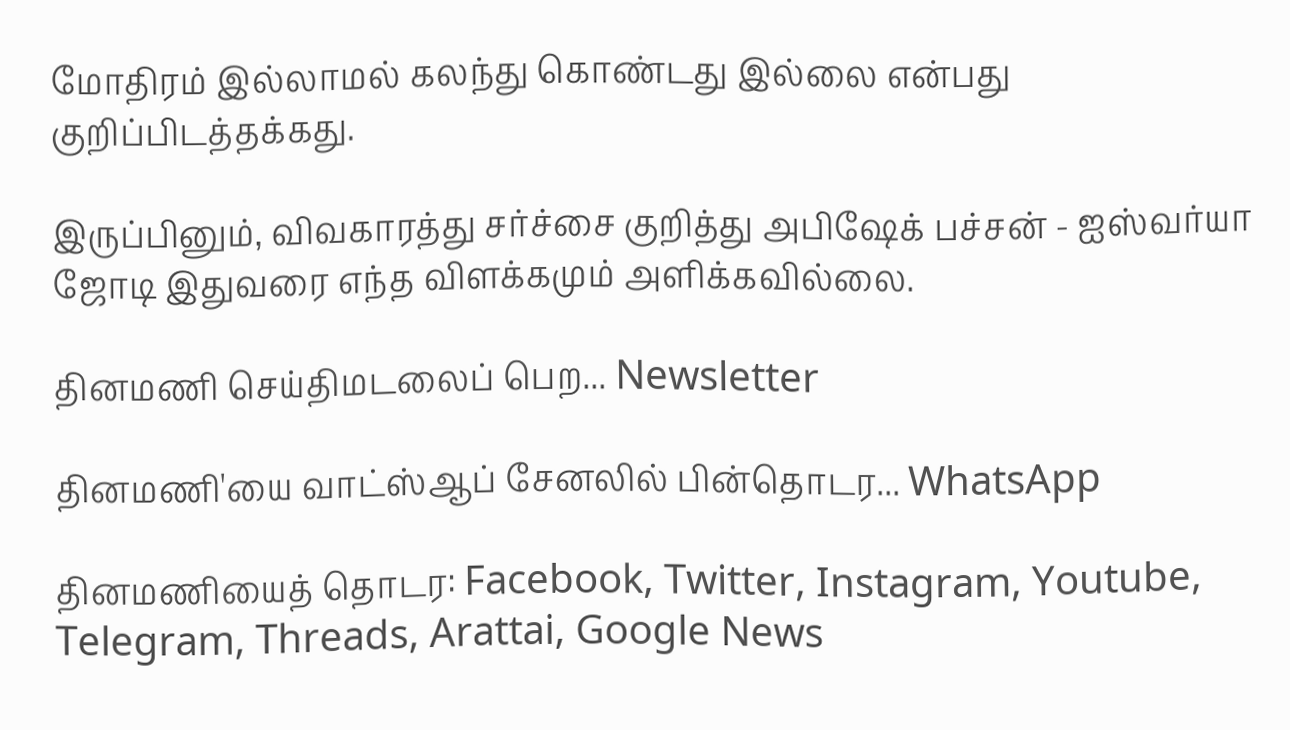மோதிரம் இல்லாமல் கலந்து கொண்டது இல்லை என்பது குறிப்பிடத்தக்கது.

இருப்பினும், விவகாரத்து சர்ச்சை குறித்து அபிஷேக் பச்சன் - ஐஸ்வர்யா ஜோடி இதுவரை எந்த விளக்கமும் அளிக்கவில்லை.

தினமணி செய்திமடலைப் பெற... Newsletter

தினமணி'யை வாட்ஸ்ஆப் சேனலில் பின்தொடர... WhatsApp

தினமணியைத் தொடர: Facebook, Twitter, Instagram, Youtube, Telegram, Threads, Arattai, Google News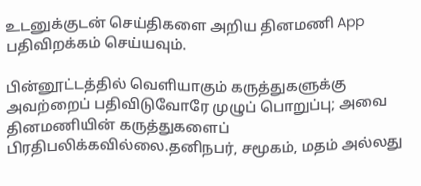உடனுக்குடன் செய்திகளை அறிய தினமணி App பதிவிறக்கம் செய்யவும்.

பின்னூட்டத்தில் வெளியாகும் கருத்துகளுக்கு அவற்றைப் பதிவிடுவோரே முழுப் பொறுப்பு; அவை தினமணியின் கருத்துகளைப் பிரதிபலிக்கவில்லை.தனிநபர், சமூகம், மதம் அல்லது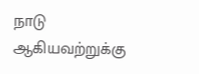நாடு ஆகியவற்றுக்கு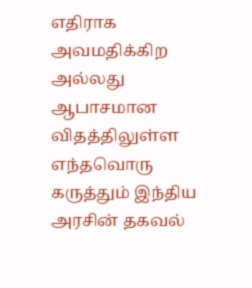எதிராக அவமதிக்கிற அல்லது ஆபாசமான விதத்திலுள்ள எந்தவொரு கருத்தும் இந்திய அரசின் தகவல்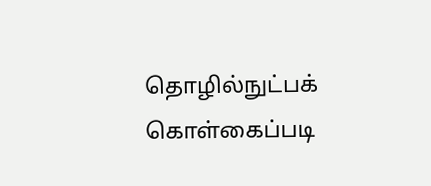தொழில்நுட்பக் கொள்கைப்படி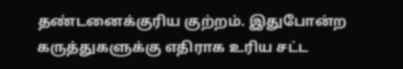தண்டனைக்குரிய குற்றம். இதுபோன்ற கருத்துகளுக்கு எதிராக உரிய சட்ட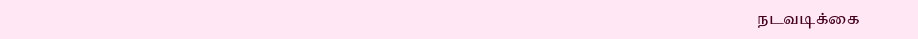நடவடிக்கை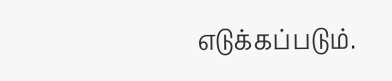எடுக்கப்படும்.